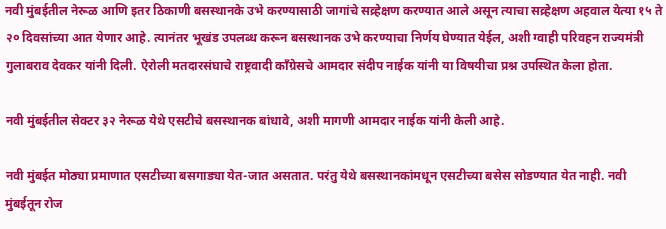नवी मुंबईतील नेरूळ आणि इतर ठिकाणी बसस्थानके उभे करण्यासाठी जागांचे सव्र्हेक्षण करण्यात आले असून त्याचा सव्र्हेक्षण अहवाल येत्या १५ ते २० दिवसांच्या आत येणार आहे. त्यानंतर भूखंड उपलब्ध करून बसस्थानक उभे करण्याचा निर्णय घेण्यात येईल, अशी ग्वाही परिवहन राज्यमंत्री गुलाबराव देवकर यांनी दिली. ऐरोली मतदारसंघाचे राष्ट्रवादी काँग्रेसचे आमदार संदीप नाईक यांनी या विषयीचा प्रश्न उपस्थित केला होता.

नवी मुंबईतील सेक्टर ३२ नेरूळ येथे एसटीचे बसस्थानक बांधावे, अशी मागणी आमदार नाईक यांनी केली आहे.

नवी मुंबईत मोठ्या प्रमाणात एसटीच्या बसगाड्या येत-जात असतात. परंतु येथे बसस्थानकांमधून एसटीच्या बसेस सोडण्यात येत नाही. नवी मुंबईतून रोज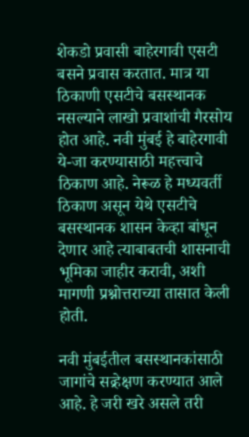शेकडो प्रवासी बाहेरगावी एसटी बसने प्रवास करतात. मात्र या ठिकाणी एसटीचे बसस्थानक नसल्याने लाखो प्रवाशांची गैरसोय होत आहे. नवी मुंबई हे बाहेरगावी ये-जा करण्यासाठी महत्त्वाचे ठिकाण आहे. नेरूळ हे मध्यवर्ती ठिकाण असून येथे एसटीचे बसस्थानक शासन केव्हा बांधून देणार आहे त्याबाबतची शासनाची भूमिका जाहीर करावी, अशी मागणी प्रश्नोत्तराच्या तासात केली होती.

नवी मुंबईतील बसस्थानकांसाठी जागांचे सव्र्हेक्षण करण्यात आले आहे. हे जरी खरे असले तरी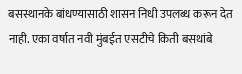बसस्थानके बांधण्यासाठी शासन निधी उपलब्ध करून देत नाही. एका वर्षात नवी मुंबईत एसटीचे किती बसथांबे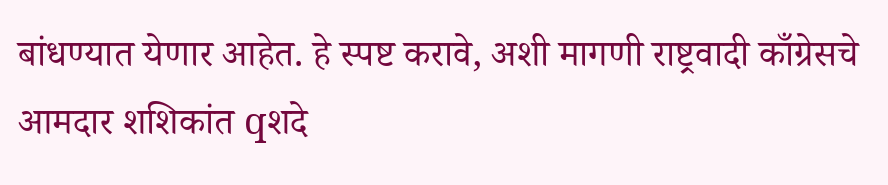बांधण्यात येणार आहेत. हे स्पष्ट करावे, अशी मागणी राष्ट्रवादी काँग्रेसचे आमदार शशिकांत qशदे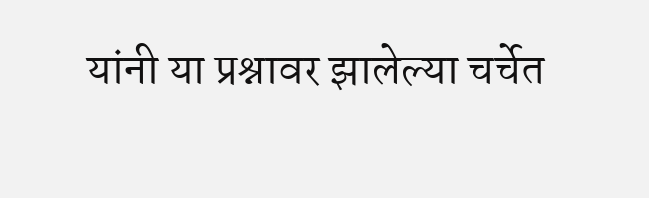यांनी या प्रश्नावर झालेल्या चर्चेत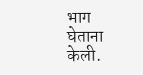भाग घेताना केली.